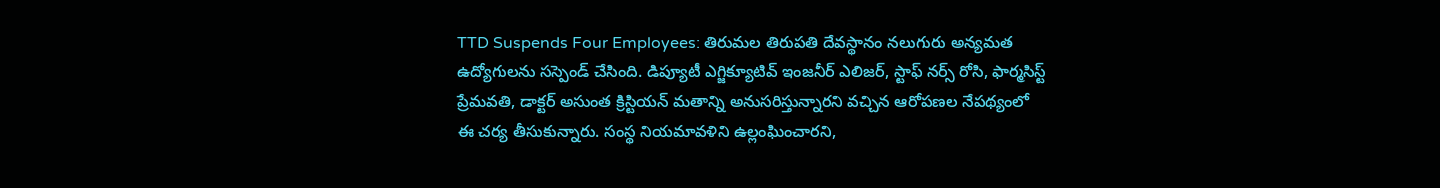TTD Suspends Four Employees: తిరుమల తిరుపతి దేవస్థానం నలుగురు అన్యమత ఉద్యోగులను సస్పెండ్ చేసింది. డిప్యూటీ ఎగ్జిక్యూటివ్ ఇంజనీర్ ఎలిజర్, స్టాఫ్ నర్స్ రోసి, ఫార్మసిస్ట్ ప్రేమవతి, డాక్టర్ అసుంత క్రిస్టియన్ మతాన్ని అనుసరిస్తున్నారని వచ్చిన ఆరోపణల నేపథ్యంలో ఈ చర్య తీసుకున్నారు. సంస్థ నియమావళిని ఉల్లంఘించారని,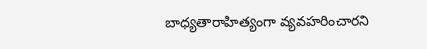బాధ్యతారాహిత్యంగా వ్యవహరించారని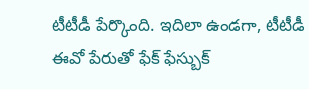టీటీడీ పేర్కొంది. ఇదిలా ఉండగా, టీటీడీ ఈవో పేరుతో ఫేక్ ఫేస్బుక్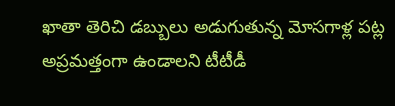ఖాతా తెరిచి డబ్బులు అడుగుతున్న మోసగాళ్ల పట్ల అప్రమత్తంగా ఉండాలని టీటీడీ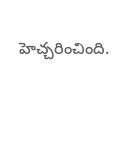హెచ్చరించింది.